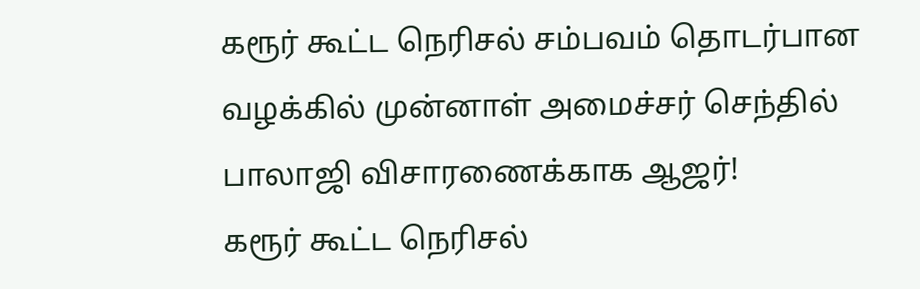கரூர் கூட்ட நெரிசல் சம்பவம் தொடர்பான வழக்கில் முன்னாள் அமைச்சர் செந்தில் பாலாஜி விசாரணைக்காக ஆஜர்!
கரூர் கூட்ட நெரிசல்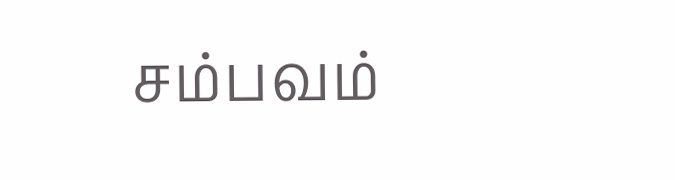சம்பவம்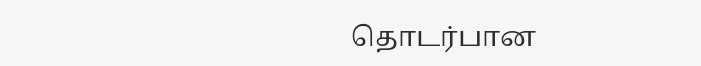தொடர்பான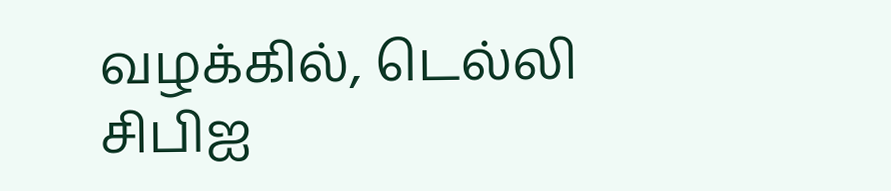வழக்கில், டெல்லி சிபிஐ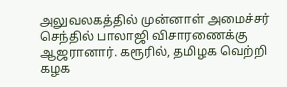அலுவலகத்தில் முன்னாள் அமைச்சர் செந்தில் பாலாஜி விசாரணைக்கு ஆஜரானார். கரூரில், தமிழக வெற்றி கழக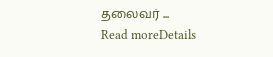தலைவர் ...
Read moreDetails